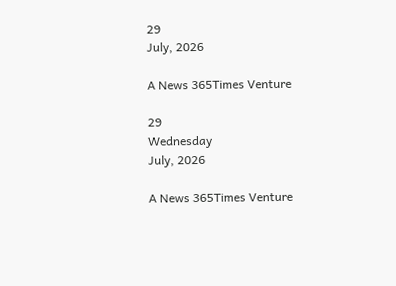29
July, 2026

A News 365Times Venture

29
Wednesday
July, 2026

A News 365Times Venture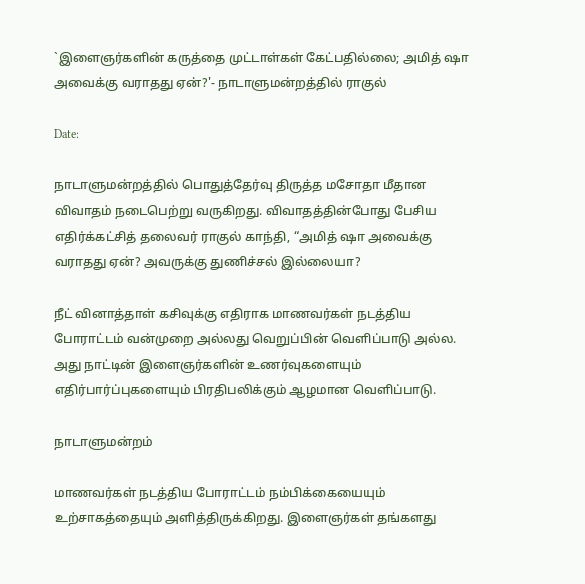`இளைஞர்களின் கருத்தை முட்டாள்கள் கேட்பதில்லை; அமித் ஷா அவைக்கு வராதது ஏன்?'- நாடாளுமன்றத்தில் ராகுல்

Date:

நாடாளுமன்றத்தில் பொதுத்தேர்வு திருத்த மசோதா மீதான விவாதம் நடைபெற்று வருகிறது. விவாதத்தின்போது பேசிய எதிர்க்கட்சித் தலைவர் ராகுல் காந்தி, “அமித் ஷா அவைக்கு வராதது ஏன்? அவருக்கு துணிச்சல் இல்லையா?

நீட் வினாத்தாள் கசிவுக்கு எதிராக மாணவர்கள் நடத்திய போராட்டம் வன்முறை அல்லது வெறுப்பின் வெளிப்பாடு அல்ல. அது நாட்டின் இளைஞர்களின் உணர்வுகளையும் எதிர்பார்ப்புகளையும் பிரதிபலிக்கும் ஆழமான வெளிப்பாடு.

நாடாளுமன்றம்

மாணவர்கள் நடத்திய போராட்டம் நம்பிக்கையையும் உற்சாகத்தையும் அளித்திருக்கிறது. இளைஞர்கள் தங்களது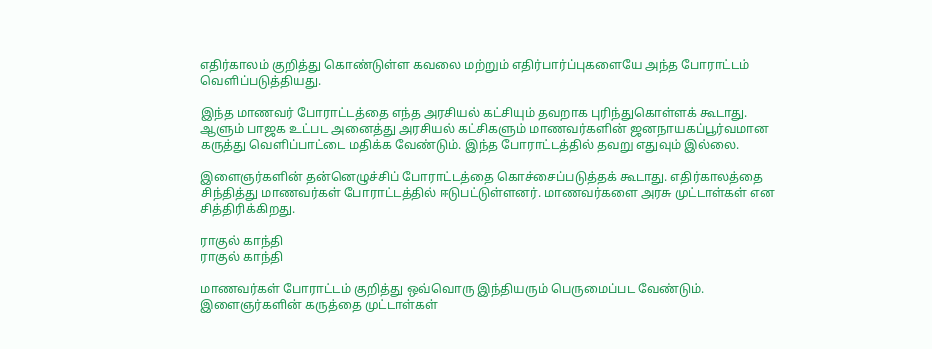எதிர்காலம் குறித்து கொண்டுள்ள கவலை மற்றும் எதிர்பார்ப்புகளையே அந்த போராட்டம் வெளிப்படுத்தியது.

இந்த மாணவர் போராட்டத்தை எந்த அரசியல் கட்சியும் தவறாக புரிந்துகொள்ளக் கூடாது. ஆளும் பாஜக உட்பட அனைத்து அரசியல் கட்சிகளும் மாணவர்களின் ஜனநாயகப்பூர்வமான கருத்து வெளிப்பாட்டை மதிக்க வேண்டும். இந்த போராட்டத்தில் தவறு எதுவும் இல்லை.

இளைஞர்களின் தன்னெழுச்சிப் போராட்டத்தை கொச்சைப்படுத்தக் கூடாது. எதிர்காலத்தை சிந்தித்து மாணவர்கள் போராட்டத்தில் ஈடுபட்டுள்ளனர். மாணவர்களை அரசு முட்டாள்கள் என சித்திரிக்கிறது.

ராகுல் காந்தி
ராகுல் காந்தி

மாணவர்கள் போராட்டம் குறித்து ஒவ்வொரு இந்தியரும் பெருமைப்பட வேண்டும். இளைஞர்களின் கருத்தை முட்டாள்கள்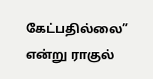கேட்பதில்லை” என்று ராகுல்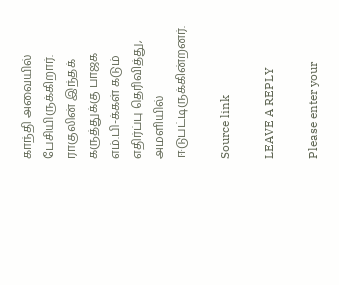காந்தி அவையில் பேசியிருக்கிறார். ராகுலின் இந்தக் கருத்துக்கு பாஜக எம்.பி-க்கள் கடும் எதிர்ப்பு தெரிவித்து, அமளியில் ஈடுபட்டிருக்கின்றனர்.

Source link

LEAVE A REPLY

Please enter your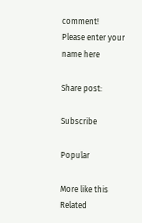comment!
Please enter your name here

Share post:

Subscribe

Popular

More like this
Related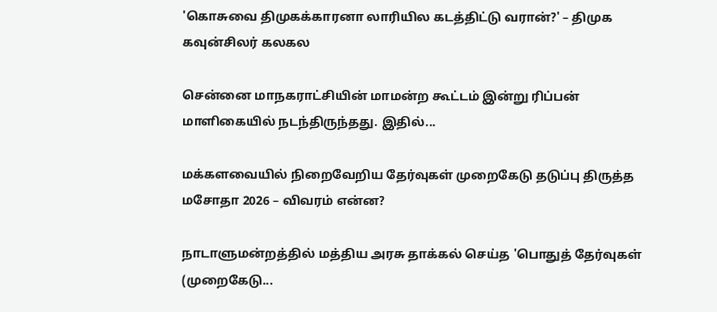'கொசுவை திமுகக்காரனா லாரியில கடத்திட்டு வரான்?' – திமுக கவுன்சிலர் கலகல

சென்னை மாநகராட்சியின் மாமன்ற கூட்டம் இன்று ரிப்பன் மாளிகையில் நடந்திருந்தது. இதில்...

மக்களவையில் நிறைவேறிய தேர்வுகள் முறைகேடு தடுப்பு திருத்த மசோதா 2026 – விவரம் என்ன?

நாடாளுமன்றத்தில் மத்திய அரசு தாக்கல் செய்த 'பொதுத் தேர்வுகள் (முறைகேடு...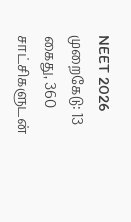NEET 2026 முறைகேடு: 13 கைது, 360 சாட்சிகளுடன்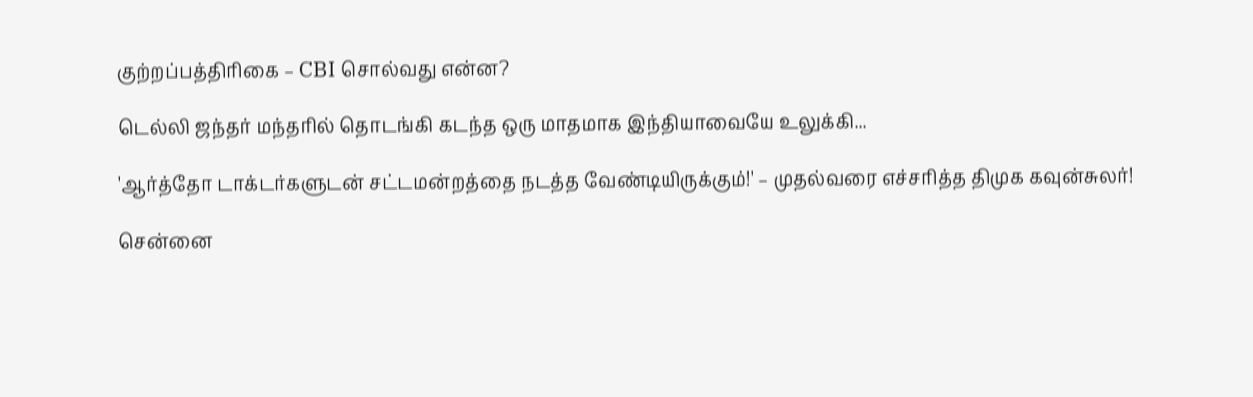குற்றப்பத்திரிகை – CBI சொல்வது என்ன?

டெல்லி ஜந்தர் மந்தரில் தொடங்கி கடந்த ஒரு மாதமாக இந்தியாவையே உலுக்கி...

'ஆர்த்தோ டாக்டர்களுடன் சட்டமன்றத்தை நடத்த வேண்டியிருக்கும்!' – முதல்வரை எச்சரித்த திமுக கவுன்சுலர்!

சென்னை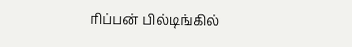ரிப்பன் பில்டிங்கில்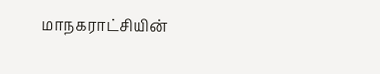மாநகராட்சியின்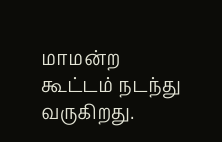மாமன்ற கூட்டம் நடந்து வருகிறது.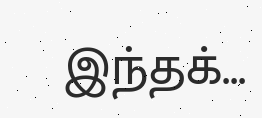இந்தக்...